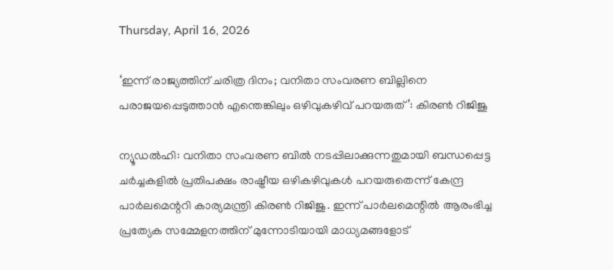Thursday, April 16, 2026

‘ഇന്ന് രാജ്യത്തിന് ചരിത്ര ദിനം; വനിതാ സംവരണ ബില്ലിനെ പരാജയപ്പെടുത്താന്‍ എന്തെങ്കിലും ഒഴിവുകഴിവ് പറയരുത്’: കിരണ്‍ റിജിജു

ന്യൂഡല്‍ഹി: വനിതാ സംവരണ ബില്‍ നടപ്പിലാക്കുന്നതുമായി ബന്ധപ്പെട്ട ചര്‍ച്ചകളില്‍ പ്രതിപക്ഷം രാഷ്ട്രീയ ഒഴികഴിവുകള്‍ പറയരുതെന്ന് കേന്ദ്ര പാര്‍ലമെന്ററി കാര്യമന്ത്രി കിരണ്‍ റിജിജു. ഇന്ന് പാര്‍ലമെന്റില്‍ ആരംഭിച്ച പ്രത്യേക സമ്മേളനത്തിന് മുന്നോടിയായി മാധ്യമങ്ങളോട്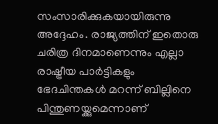സംസാരിക്കുകയായിരുന്നു അദ്ദേഹം. രാജ്യത്തിന് ഇതൊരു ചരിത്ര ദിനമാണെന്നും എല്ലാ രാഷ്ട്രീയ പാര്‍ട്ടികളും ഭേദചിന്തകള്‍ മറന്ന് ബില്ലിനെ പിന്തുണയ്ക്കുമെന്നാണ്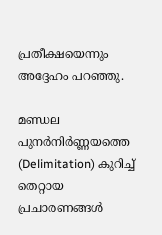പ്രതീക്ഷയെന്നും അദ്ദേഹം പറഞ്ഞു.

മണ്ഡല പുനര്‍നിര്‍ണ്ണയത്തെ (Delimitation) കുറിച്ച് തെറ്റായ പ്രചാരണങ്ങള്‍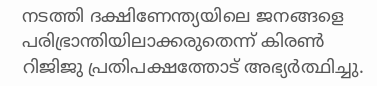നടത്തി ദക്ഷിണേന്ത്യയിലെ ജനങ്ങളെ പരിഭ്രാന്തിയിലാക്കരുതെന്ന് കിരണ്‍ റിജിജു പ്രതിപക്ഷത്തോട് അഭ്യര്‍ത്ഥിച്ചു.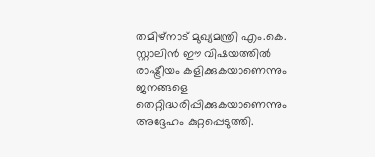തമിഴ്നാട് മുഖ്യമന്ത്രി എം.കെ. സ്റ്റാലിന്‍ ഈ വിഷയത്തില്‍ രാഷ്ട്രീയം കളിക്കുകയാണെന്നും ജനങ്ങളെ തെറ്റിദ്ധരിപ്പിക്കുകയാണെന്നും അദ്ദേഹം കുറ്റപ്പെടുത്തി.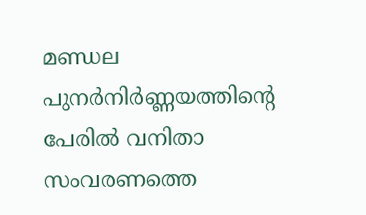മണ്ഡല പുനര്‍നിര്‍ണ്ണയത്തിന്റെ പേരില്‍ വനിതാ സംവരണത്തെ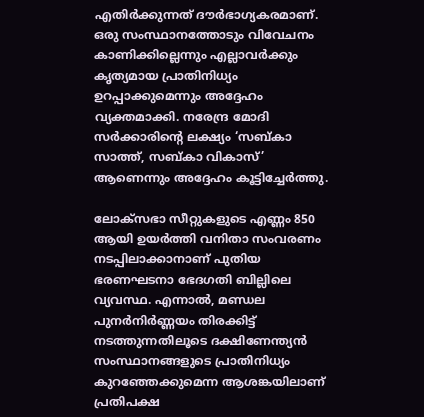എതിര്‍ക്കുന്നത് ദൗര്‍ഭാഗ്യകരമാണ്. ഒരു സംസ്ഥാനത്തോടും വിവേചനം കാണിക്കില്ലെന്നും എല്ലാവര്‍ക്കും കൃത്യമായ പ്രാതിനിധ്യം ഉറപ്പാക്കുമെന്നും അദ്ദേഹം വ്യക്തമാക്കി. നരേന്ദ്ര മോദി സര്‍ക്കാരിന്റെ ലക്ഷ്യം ‘സബ്കാ സാത്ത്, സബ്കാ വികാസ്’ ആണെന്നും അദ്ദേഹം കൂട്ടിച്ചേര്‍ത്തു.

ലോക്സഭാ സീറ്റുകളുടെ എണ്ണം 850 ആയി ഉയര്‍ത്തി വനിതാ സംവരണം നടപ്പിലാക്കാനാണ് പുതിയ ഭരണഘടനാ ഭേദഗതി ബില്ലിലെ വ്യവസ്ഥ. എന്നാല്‍, മണ്ഡല പുനര്‍നിര്‍ണ്ണയം തിരക്കിട്ട് നടത്തുന്നതിലൂടെ ദക്ഷിണേന്ത്യന്‍ സംസ്ഥാനങ്ങളുടെ പ്രാതിനിധ്യം കുറഞ്ഞേക്കുമെന്ന ആശങ്കയിലാണ് പ്രതിപക്ഷ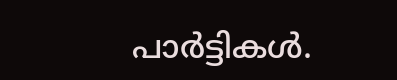പാര്‍ട്ടികള്‍.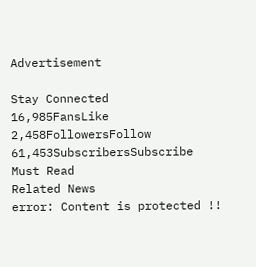Advertisement

Stay Connected
16,985FansLike
2,458FollowersFollow
61,453SubscribersSubscribe
Must Read
Related News
error: Content is protected !!